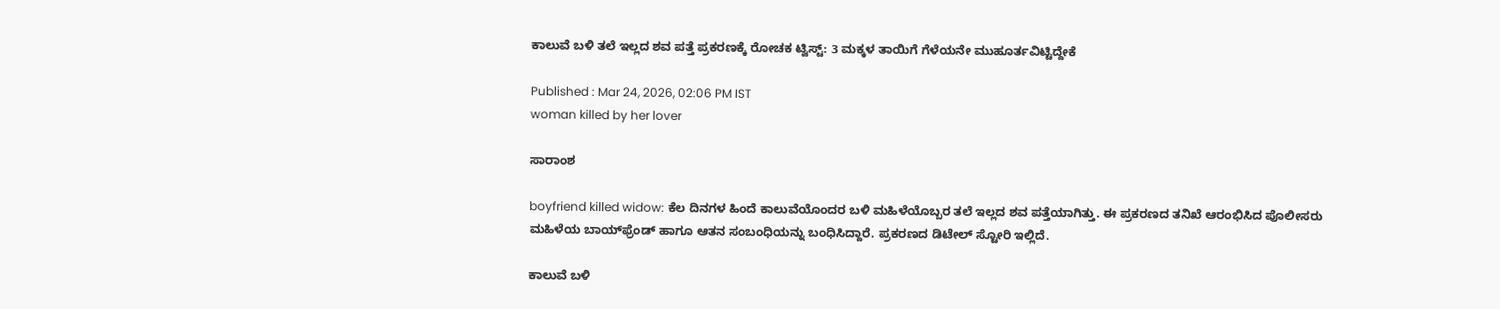ಕಾಲುವೆ ಬಳಿ ತಲೆ ಇಲ್ಲದ ಶವ ಪತ್ತೆ ಪ್ರಕರಣಕ್ಕೆ ರೋಚಕ ಟ್ವಿಸ್ಟ್: 3 ಮಕ್ಕಳ ತಾಯಿಗೆ ಗೆಳೆಯನೇ ಮುಹೂರ್ತವಿಟ್ಟಿದ್ದೇಕೆ

Published : Mar 24, 2026, 02:06 PM IST
woman killed by her lover

ಸಾರಾಂಶ

boyfriend killed widow: ಕೆಲ ದಿನಗಳ ಹಿಂದೆ ಕಾಲುವೆಯೊಂದರ ಬಳಿ ಮಹಿಳೆಯೊಬ್ಬರ ತಲೆ ಇಲ್ಲದ ಶವ ಪತ್ತೆಯಾಗಿತ್ತು. ಈ ಪ್ರಕರಣದ ತನಿಖೆ ಆರಂಭಿಸಿದ ಪೊಲೀಸರು ಮಹಿಳೆಯ ಬಾಯ್‌ಫ್ರೆಂಡ್ ಹಾಗೂ ಆತನ ಸಂಬಂಧಿಯನ್ನು ಬಂಧಿಸಿದ್ದಾರೆ. ಪ್ರಕರಣದ ಡಿಟೇಲ್ ಸ್ಟೋರಿ ಇಲ್ಲಿದೆ.

ಕಾಲುವೆ ಬಳಿ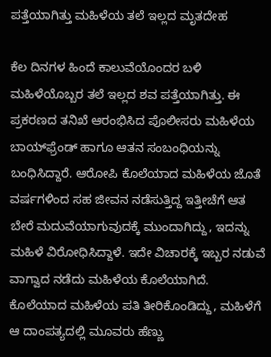ಪತ್ತೆಯಾಗಿತ್ತು ಮಹಿಳೆಯ ತಲೆ ಇಲ್ಲದ ಮೃತದೇಹ

ಕೆಲ ದಿನಗಳ ಹಿಂದೆ ಕಾಲುವೆಯೊಂದರ ಬಳಿ ಮಹಿಳೆಯೊಬ್ಬರ ತಲೆ ಇಲ್ಲದ ಶವ ಪತ್ತೆಯಾಗಿತ್ತು. ಈ ಪ್ರಕರಣದ ತನಿಖೆ ಆರಂಭಿಸಿದ ಪೊಲೀಸರು ಮಹಿಳೆಯ ಬಾಯ್‌ಫ್ರೆಂಡ್ ಹಾಗೂ ಆತನ ಸಂಬಂಧಿಯನ್ನು ಬಂಧಿಸಿದ್ದಾರೆ. ಆರೋಪಿ ಕೊಲೆಯಾದ ಮಹಿಳೆಯ ಜೊತೆ ವರ್ಷಗಳಿಂದ ಸಹ ಜೀವನ ನಡೆಸುತ್ತಿದ್ದ ಇತ್ತೀಚೆಗೆ ಆತ ಬೇರೆ ಮದುವೆಯಾಗುವುದಕ್ಕೆ ಮುಂದಾಗಿದ್ದು, ಇದನ್ನು ಮಹಿಳೆ ವಿರೋಧಿಸಿದ್ದಾಳೆ. ಇದೇ ವಿಚಾರಕ್ಕೆ ಇಬ್ಬರ ನಡುವೆ ವಾಗ್ವಾದ ನಡೆದು ಮಹಿಳೆಯ ಕೊಲೆಯಾಗಿದೆ. ಕೊಲೆಯಾದ ಮಹಿಳೆಯ ಪತಿ ತೀರಿಕೊಂಡಿದ್ದು, ಮಹಿಳೆಗೆ ಆ ದಾಂಪತ್ಯದಲ್ಲಿ ಮೂವರು ಹೆಣ್ಣು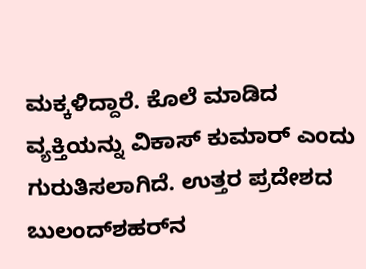ಮಕ್ಕಳಿದ್ದಾರೆ. ಕೊಲೆ ಮಾಡಿದ ವ್ಯಕ್ತಿಯನ್ನು ವಿಕಾಸ್ ಕುಮಾರ್ ಎಂದು ಗುರುತಿಸಲಾಗಿದೆ. ಉತ್ತರ ಪ್ರದೇಶದ ಬುಲಂದ್‌ಶಹರ್‌ನ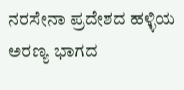ನರಸೇನಾ ಪ್ರದೇಶದ ಹಳ್ಳಿಯ ಅರಣ್ಯ ಭಾಗದ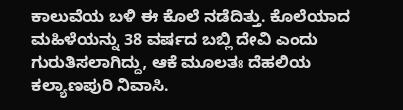ಕಾಲುವೆಯ ಬಳಿ ಈ ಕೊಲೆ ನಡೆದಿತ್ತು. ಕೊಲೆಯಾದ ಮಹಿಳೆಯನ್ನು 38 ವರ್ಷದ ಬಬ್ಲಿ ದೇವಿ ಎಂದು ಗುರುತಿಸಲಾಗಿದ್ದು, ಆಕೆ ಮೂಲತಃ ದೆಹಲಿಯ ಕಲ್ಯಾಣಪುರಿ ನಿವಾಸಿ.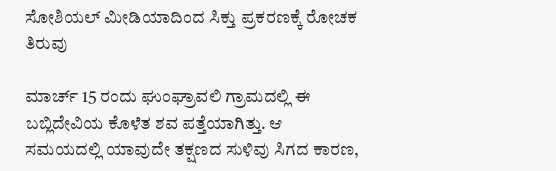ಸೋಶಿಯಲ್ ಮೀಡಿಯಾದಿಂದ ಸಿಕ್ತು ಪ್ರಕರಣಕ್ಕೆ ರೋಚಕ ತಿರುವು

ಮಾರ್ಚ್ 15 ರಂದು ಘುಂಘ್ರಾವಲಿ ಗ್ರಾಮದಲ್ಲಿ ಈ ಬಬ್ಲಿದೇವಿಯ ಕೊಳೆತ ಶವ ಪತ್ತೆಯಾಗಿತ್ತು. ಆ ಸಮಯದಲ್ಲಿ ಯಾವುದೇ ತಕ್ಷಣದ ಸುಳಿವು ಸಿಗದ ಕಾರಣ,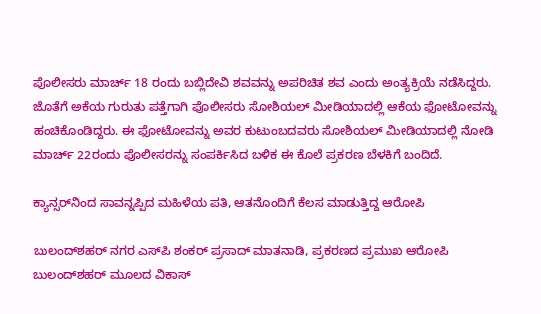ಪೊಲೀಸರು ಮಾರ್ಚ್ 18 ರಂದು ಬಬ್ಲಿದೇವಿ ಶವವನ್ನು ಅಪರಿಚಿತ ಶವ ಎಂದು ಅಂತ್ಯಕ್ರಿಯೆ ನಡೆಸಿದ್ದರು. ಜೊತೆಗೆ ಅಕೆಯ ಗುರುತು ಪತ್ತೆಗಾಗಿ ಪೊಲೀಸರು ಸೋಶಿಯಲ್ ಮೀಡಿಯಾದಲ್ಲಿ ಆಕೆಯ ಫೋಟೋವನ್ನು ಹಂಚಿಕೊಂಡಿದ್ದರು. ಈ ಫೋಟೋವನ್ನು ಅವರ ಕುಟುಂಬದವರು ಸೋಶಿಯಲ್ ಮೀಡಿಯಾದಲ್ಲಿ ನೋಡಿ ಮಾರ್ಚ್‌ 22ರಂದು ಪೊಲೀಸರನ್ನು ಸಂಪರ್ಕಿಸಿದ ಬಳಿಕ ಈ ಕೊಲೆ ಪ್ರಕರಣ ಬೆಳಕಿಗೆ ಬಂದಿದೆ.

ಕ್ಯಾನ್ಸರ್‌ನಿಂದ ಸಾವನ್ನಪ್ಪಿದ ಮಹಿಳೆಯ ಪತಿ, ಆತನೊಂದಿಗೆ ಕೆಲಸ ಮಾಡುತ್ತಿದ್ದ ಆರೋಪಿ

ಬುಲಂದ್‌ಶಹರ್ ನಗರ ಎಸ್‌ಪಿ ಶಂಕರ್ ಪ್ರಸಾದ್ ಮಾತನಾಡಿ, ಪ್ರಕರಣದ ಪ್ರಮುಖ ಆರೋಪಿ ಬುಲಂದ್‌ಶಹರ್ ಮೂಲದ ವಿಕಾಸ್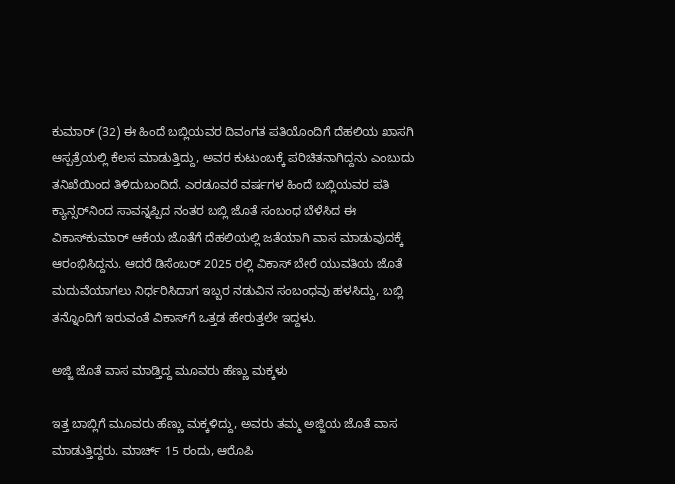ಕುಮಾರ್ (32) ಈ ಹಿಂದೆ ಬಬ್ಲಿಯವರ ದಿವಂಗತ ಪತಿಯೊಂದಿಗೆ ದೆಹಲಿಯ ಖಾಸಗಿ ಆಸ್ಪತ್ರೆಯಲ್ಲಿ ಕೆಲಸ ಮಾಡುತ್ತಿದ್ದು, ಅವರ ಕುಟುಂಬಕ್ಕೆ ಪರಿಚಿತನಾಗಿದ್ದನು ಎಂಬುದು ತನಿಖೆಯಿಂದ ತಿಳಿದುಬಂದಿದೆ. ಎರಡೂವರೆ ವರ್ಷಗಳ ಹಿಂದೆ ಬಬ್ಲಿಯವರ ಪತಿ ಕ್ಯಾನ್ಸರ್‌ನಿಂದ ಸಾವನ್ನಪ್ಪಿದ ನಂತರ ಬಬ್ಲಿ ಜೊತೆ ಸಂಬಂಧ ಬೆಳೆಸಿದ ಈ ವಿಕಾಸ್‌ಕುಮಾರ್ ಆಕೆಯ ಜೊತೆಗೆ ದೆಹಲಿಯಲ್ಲಿ ಜತೆಯಾಗಿ ವಾಸ ಮಾಡುವುದಕ್ಕೆ ಆರಂಭಿಸಿದ್ದನು. ಆದರೆ ಡಿಸೆಂಬರ್ 2025 ರಲ್ಲಿ ವಿಕಾಸ್ ಬೇರೆ ಯುವತಿಯ ಜೊತೆ ಮದುವೆಯಾಗಲು ನಿರ್ಧರಿಸಿದಾಗ ಇಬ್ಬರ ನಡುವಿನ ಸಂಬಂಧವು ಹಳಸಿದ್ದು, ಬಬ್ಲಿ ತನ್ನೊಂದಿಗೆ ಇರುವಂತೆ ವಿಕಾಸ್‌ಗೆ ಒತ್ತಡ ಹೇರುತ್ತಲೇ ಇದ್ದಳು.

ಅಜ್ಜಿ ಜೊತೆ ವಾಸ ಮಾಡ್ತಿದ್ದ ಮೂವರು ಹೆಣ್ಣು ಮಕ್ಕಳು

ಇತ್ತ ಬಾಬ್ಲಿಗೆ ಮೂವರು ಹೆಣ್ಣು ಮಕ್ಕಳಿದ್ದು, ಅವರು ತಮ್ಮ ಅಜ್ಜಿಯ ಜೊತೆ ವಾಸ ಮಾಡುತ್ತಿದ್ದರು. ಮಾರ್ಚ್ 15 ರಂದು, ಆರೊಪಿ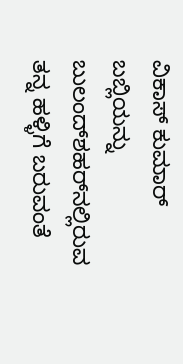ವಿಕಾಸ್ ಕುಮಾರ್ ಬಬ್ಲಿಯನ್ನು ಬುಲಂದ್‌ಶಹರ್‌ನಲ್ಲಿರುವ ತನ್ನ ಹಳ್ಳಿಗೆ ಬರುವಂತೆ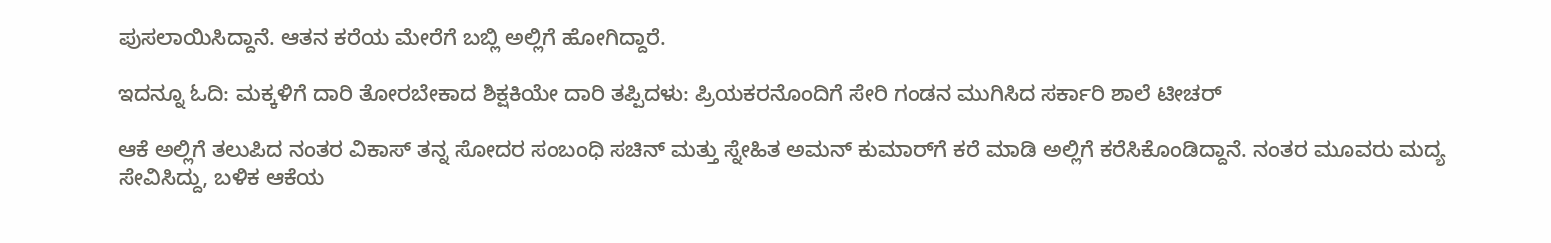ಪುಸಲಾಯಿಸಿದ್ದಾನೆ. ಆತನ ಕರೆಯ ಮೇರೆಗೆ ಬಬ್ಲಿ ಅಲ್ಲಿಗೆ ಹೋಗಿದ್ದಾರೆ.

ಇದನ್ನೂ ಓದಿ: ಮಕ್ಕಳಿಗೆ ದಾರಿ ತೋರಬೇಕಾದ ಶಿಕ್ಷಕಿಯೇ ದಾರಿ ತಪ್ಪಿದಳು: ಪ್ರಿಯಕರನೊಂದಿಗೆ ಸೇರಿ ಗಂಡನ ಮುಗಿಸಿದ ಸರ್ಕಾರಿ ಶಾಲೆ ಟೀಚರ್

ಆಕೆ ಅಲ್ಲಿಗೆ ತಲುಪಿದ ನಂತರ ವಿಕಾಸ್ ತನ್ನ ಸೋದರ ಸಂಬಂಧಿ ಸಚಿನ್ ಮತ್ತು ಸ್ನೇಹಿತ ಅಮನ್ ಕುಮಾರ್‌ಗೆ ಕರೆ ಮಾಡಿ ಅಲ್ಲಿಗೆ ಕರೆಸಿಕೊಂಡಿದ್ದಾನೆ. ನಂತರ ಮೂವರು ಮದ್ಯ ಸೇವಿಸಿದ್ದು, ಬಳಿಕ ಆಕೆಯ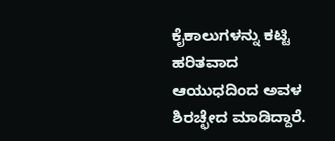ಕೈಕಾಲುಗಳನ್ನು ಕಟ್ಟಿ ಹರಿತವಾದ ಆಯುಧದಿಂದ ಅವಳ ಶಿರಚ್ಛೇದ ಮಾಡಿದ್ದಾರೆ.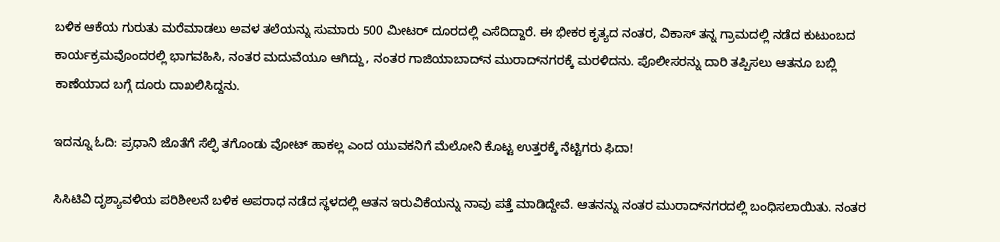ಬಳಿಕ ಆಕೆಯ ಗುರುತು ಮರೆಮಾಡಲು ಅವಳ ತಲೆಯನ್ನು ಸುಮಾರು 500 ಮೀಟರ್ ದೂರದಲ್ಲಿ ಎಸೆದಿದ್ದಾರೆ. ಈ ಭೀಕರ ಕೃತ್ಯದ ನಂತರ, ವಿಕಾಸ್ ತನ್ನ ಗ್ರಾಮದಲ್ಲಿ ನಡೆದ ಕುಟುಂಬದ ಕಾರ್ಯಕ್ರಮವೊಂದರಲ್ಲಿ ಭಾಗವಹಿಸಿ, ನಂತರ ಮದುವೆಯೂ ಆಗಿದ್ದು, ನಂತರ ಗಾಜಿಯಾಬಾದ್‌ನ ಮುರಾದ್‌ನಗರಕ್ಕೆ ಮರಳಿದನು. ಪೊಲೀಸರನ್ನು ದಾರಿ ತಪ್ಪಿಸಲು ಆತನೂ ಬಬ್ಲಿ ಕಾಣೆಯಾದ ಬಗ್ಗೆ ದೂರು ದಾಖಲಿಸಿದ್ದನು.

ಇದನ್ನೂ ಓದಿ: ಪ್ರಧಾನಿ ಜೊತೆಗೆ ಸೆಲ್ಫಿ ತಗೊಂಡು ವೋಟ್ ಹಾಕಲ್ಲ ಎಂದ ಯುವಕನಿಗೆ ಮೆಲೋನಿ ಕೊಟ್ಟ ಉತ್ತರಕ್ಕೆ ನೆಟ್ಟಿಗರು ಫಿದಾ!

ಸಿಸಿಟಿವಿ ದೃಶ್ಯಾವಳಿಯ ಪರಿಶೀಲನೆ ಬಳಿಕ ಅಪರಾಧ ನಡೆದ ಸ್ಥಳದಲ್ಲಿ ಆತನ ಇರುವಿಕೆಯನ್ನು ನಾವು ಪತ್ತೆ ಮಾಡಿದ್ದೇವೆ. ಆತನನ್ನು ನಂತರ ಮುರಾದ್‌ನಗರದಲ್ಲಿ ಬಂಧಿಸಲಾಯಿತು. ನಂತರ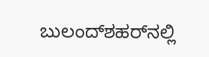ಬುಲಂದ್‌ಶಹರ್‌ನಲ್ಲಿ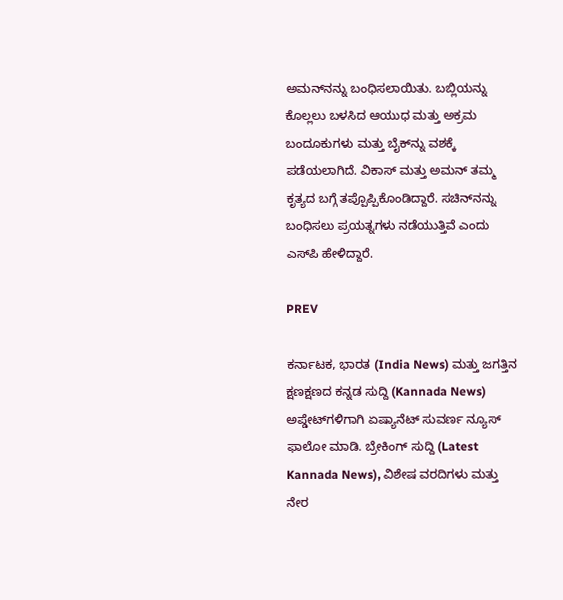ಅಮನ್‌ನನ್ನು ಬಂಧಿಸಲಾಯಿತು. ಬಬ್ಲಿಯನ್ನು ಕೊಲ್ಲಲು ಬಳಸಿದ ಆಯುಧ ಮತ್ತು ಅಕ್ರಮ ಬಂದೂಕುಗಳು ಮತ್ತು ಬೈಕ್‌ನ್ನು ವಶಕ್ಕೆ ಪಡೆಯಲಾಗಿದೆ. ವಿಕಾಸ್ ಮತ್ತು ಅಮನ್ ತಮ್ಮ ಕೃತ್ಯದ ಬಗ್ಗೆ ತಪ್ಪೊಪ್ಪಿಕೊಂಡಿದ್ದಾರೆ. ಸಚಿನ್‌ನನ್ನು ಬಂಧಿಸಲು ಪ್ರಯತ್ನಗಳು ನಡೆಯುತ್ತಿವೆ ಎಂದು ಎಸ್‌ಪಿ ಹೇಳಿದ್ದಾರೆ.

PREV

ಕರ್ನಾಟಕ, ಭಾರತ (India News) ಮತ್ತು ಜಗತ್ತಿನ ಕ್ಷಣಕ್ಷಣದ ಕನ್ನಡ ಸುದ್ದಿ (Kannada News) ಅಪ್ಡೇಟ್‌ಗಳಿಗಾಗಿ ಏಷ್ಯಾನೆಟ್ ಸುವರ್ಣ ನ್ಯೂಸ್‌ ಫಾಲೋ ಮಾಡಿ. ಬ್ರೇಕಿಂಗ್ ಸುದ್ದಿ (Latest Kannada News), ವಿಶೇಷ ವರದಿಗಳು ಮತ್ತು ನೇರ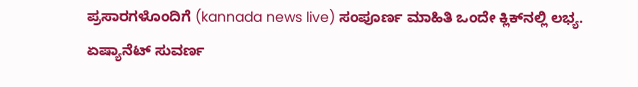ಪ್ರಸಾರಗಳೊಂದಿಗೆ (kannada news live) ಸಂಪೂರ್ಣ ಮಾಹಿತಿ ಒಂದೇ ಕ್ಲಿಕ್‌ನಲ್ಲಿ ಲಭ್ಯ. ಏಷ್ಯಾನೆಟ್ ಸುವರ್ಣ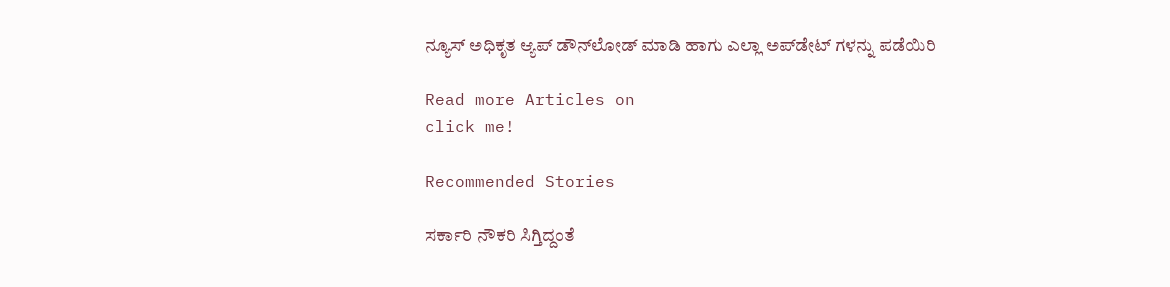ನ್ಯೂಸ್ ಅಧಿಕೃತ ಆ್ಯಪ್ ಡೌನ್‌ಲೋಡ್ ಮಾಡಿ ಹಾಗು ಎಲ್ಲಾ ಅಪ್‌ಡೇಟ್ ಗಳನ್ನು ಪಡೆಯಿರಿ

Read more Articles on
click me!

Recommended Stories

ಸರ್ಕಾರಿ ನೌಕರಿ ಸಿಗ್ತಿದ್ದಂತೆ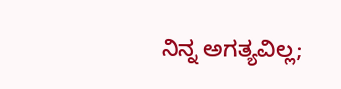ನಿನ್ನ ಅಗತ್ಯವಿಲ್ಲ;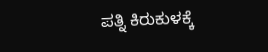ಪತ್ನಿ ಕಿರುಕುಳಕ್ಕೆ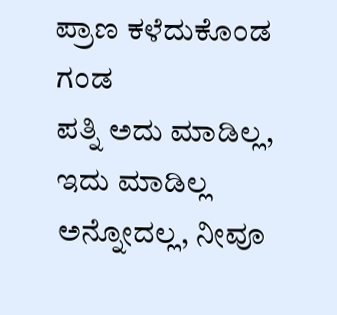ಪ್ರಾಣ ಕಳೆದುಕೊಂಡ ಗಂಡ
ಪತ್ನಿ ಅದು ಮಾಡಿಲ್ಲ, ಇದು ಮಾಡಿಲ್ಲ ಅನ್ನೋದಲ್ಲ, ನೀವೂ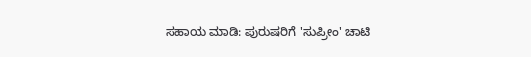ಸಹಾಯ ಮಾಡಿ: ಪುರುಷರಿಗೆ 'ಸುಪ್ರೀಂ' ಚಾಟಿ